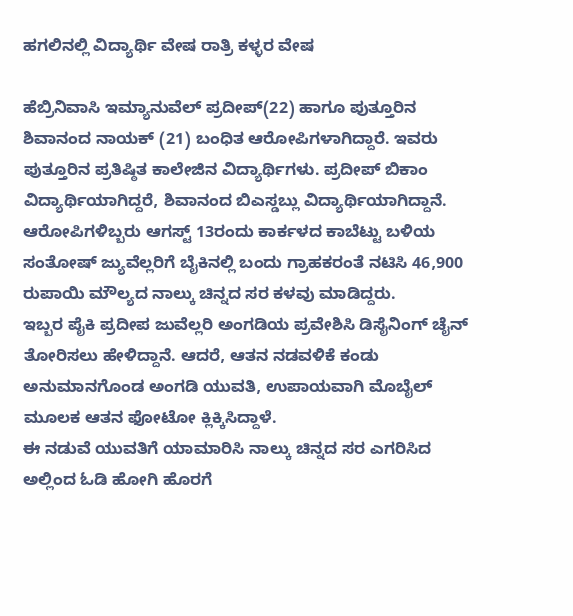ಹಗಲಿನಲ್ಲಿ ವಿದ್ಯಾರ್ಥಿ ವೇಷ ರಾತ್ರಿ ಕಳ್ಳರ ವೇಷ

ಹೆಬ್ರಿನಿವಾಸಿ ಇಮ್ಯಾನುವೆಲ್ ಪ್ರದೀಪ್(22) ಹಾಗೂ ಪುತ್ತೂರಿನ ಶಿವಾನಂದ ನಾಯಕ್ (21) ಬಂಧಿತ ಆರೋಪಿಗಳಾಗಿದ್ದಾರೆ. ಇವರು ಪುತ್ತೂರಿನ ಪ್ರತಿಷ್ಠಿತ ಕಾಲೇಜಿನ ವಿದ್ಯಾರ್ಥಿಗಳು. ಪ್ರದೀಪ್ ಬಿಕಾಂ ವಿದ್ಯಾರ್ಥಿಯಾಗಿದ್ದರೆ, ಶಿವಾನಂದ ಬಿಎಸ್ಡಬ್ಲು ವಿದ್ಯಾರ್ಥಿಯಾಗಿದ್ದಾನೆ.
ಆರೋಪಿಗಳಿಬ್ಬರು ಆಗಸ್ಟ್ 13ರಂದು ಕಾರ್ಕಳದ ಕಾಬೆಟ್ಟು ಬಳಿಯ ಸಂತೋಷ್ ಜ್ಯುವೆಲ್ಲರಿಗೆ ಬೈಕಿನಲ್ಲಿ ಬಂದು ಗ್ರಾಹಕರಂತೆ ನಟಿಸಿ 46,900 ರುಪಾಯಿ ಮೌಲ್ಯದ ನಾಲ್ಕು ಚಿನ್ನದ ಸರ ಕಳವು ಮಾಡಿದ್ದರು.
ಇಬ್ಬರ ಪೈಕಿ ಪ್ರದೀಪ ಜುವೆಲ್ಲರಿ ಅಂಗಡಿಯ ಪ್ರವೇಶಿಸಿ ಡಿಸೈನಿಂಗ್ ಚೈನ್ ತೋರಿಸಲು ಹೇಳಿದ್ದಾನೆ. ಆದರೆ, ಆತನ ನಡವಳಿಕೆ ಕಂಡು ಅನುಮಾನಗೊಂಡ ಅಂಗಡಿ ಯುವತಿ, ಉಪಾಯವಾಗಿ ಮೊಬೈಲ್ ಮೂಲಕ ಆತನ ಫೋಟೋ ಕ್ಲಿಕ್ಕಿಸಿದ್ದಾಳೆ.
ಈ ನಡುವೆ ಯುವತಿಗೆ ಯಾಮಾರಿಸಿ ನಾಲ್ಕು ಚಿನ್ನದ ಸರ ಎಗರಿಸಿದ ಅಲ್ಲಿಂದ ಓಡಿ ಹೋಗಿ ಹೊರಗೆ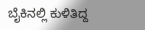ಬೈಕಿನಲ್ಲಿ ಕುಳಿತಿದ್ದ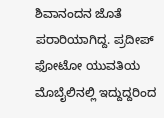ಶಿವಾನಂದನ ಜೊತೆ ಪರಾರಿಯಾಗಿದ್ದ. ಪ್ರದೀಪ್ ಫೋಟೋ ಯುವತಿಯ ಮೊಬೈಲಿನಲ್ಲಿ ಇದ್ದುದ್ದರಿಂದ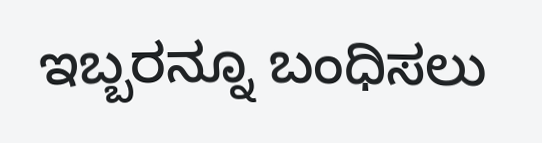ಇಬ್ಬರನ್ನೂ ಬಂಧಿಸಲು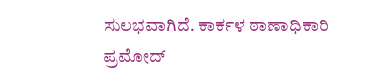ಸುಲಭವಾಗಿದೆ. ಕಾರ್ಕಳ ಠಾಣಾಧಿಕಾರಿ ಪ್ರಮೋದ್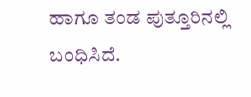ಹಾಗೂ ತಂಡ ಪುತ್ತೂರಿನಲ್ಲಿ ಬಂಧಿಸಿದೆ.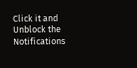Click it and Unblock the Notifications